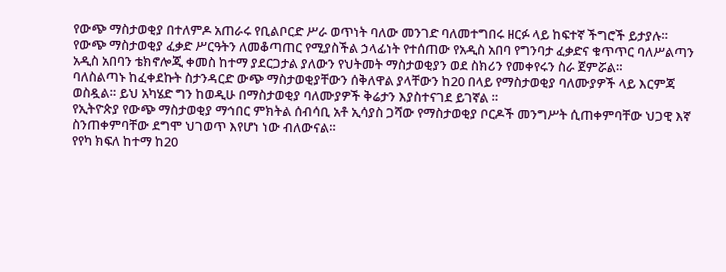የውጭ ማስታወቂያ በተለምዶ አጠራሩ የቢልቦርድ ሥራ ወጥነት ባለው መንገድ ባለመተግበሩ ዘርፉ ላይ ከፍተኛ ችግሮች ይታያሉ።
የውጭ ማስታወቂያ ፈቃድ ሥርዓትን ለመቆጣጠር የሚያስችል ኃላፊነት የተሰጠው የአዲስ አበባ የግንባታ ፈቃድና ቁጥጥር ባለሥልጣን አዲስ አበባን ቴክኖሎጂ ቀመስ ከተማ ያደርጋታል ያለውን የህትመት ማስታወቂያን ወደ ስክሪን የመቀየሩን ስራ ጀምሯል።
ባለስልጣኑ ከፈቀደኩት ስታንዳርድ ውጭ ማስታወቂያቸውን ሰቅለዋል ያላቸውን ከ20 በላይ የማስታወቂያ ባለሙያዎች ላይ እርምጃ ወስዷል። ይህ አካሄድ ግን ከወዲሁ በማስታወቂያ ባለሙያዎች ቅሬታን እያስተናገደ ይገኛል ።
የኢትዮጵያ የውጭ ማስታወቂያ ማኅበር ምክትል ሰብሳቢ አቶ ኢሳያስ ጋሻው የማስታወቂያ ቦርዶች መንግሥት ሲጠቀምባቸው ህጋዊ እኛ ስንጠቀምባቸው ደግሞ ህገወጥ እየሆነ ነው ብለውናል።
የየካ ክፍለ ከተማ ከ20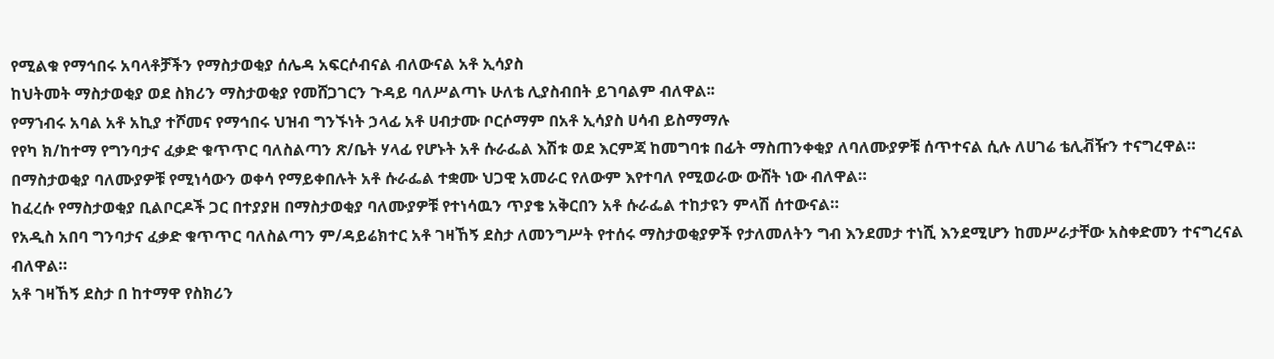የሚልቁ የማኅበሩ አባላቶቻችን የማስታወቂያ ሰሌዳ አፍርሶብናል ብለውናል አቶ ኢሳያስ
ከህትመት ማስታወቂያ ወደ ስክሪን ማስታወቂያ የመሸጋገርን ጉዳይ ባለሥልጣኑ ሁለቴ ሊያስብበት ይገባልም ብለዋል፡፡
የማኀብሩ አባል አቶ አኪያ ተሾመና የማኅበሩ ህዝብ ግንኙነት ኃላፊ አቶ ሀብታሙ ቦርሶማም በአቶ ኢሳያስ ሀሳብ ይስማማሉ
የየካ ክ/ከተማ የግንባታና ፈቃድ ቁጥጥር ባለስልጣን ጽ/ቤት ሃላፊ የሆኑት አቶ ሱራፌል እሽቱ ወደ እርምጃ ከመግባቱ በፊት ማስጠንቀቂያ ለባለሙያዎቹ ሰጥተናል ሲሉ ለሀገሬ ቴሊቭዥን ተናግረዋል።
በማስታወቂያ ባለሙያዎቹ የሚነሳውን ወቀሳ የማይቀበሉት አቶ ሱራፌል ተቋሙ ህጋዊ አመራር የለውም እየተባለ የሚወራው ውሸት ነው ብለዋል።
ከፈረሱ የማስታወቂያ ቢልቦርዶች ጋር በተያያዘ በማስታወቂያ ባለሙያዎቹ የተነሳዉን ጥያቄ አቅርበን አቶ ሱራፌል ተከታዩን ምላሽ ሰተውናል።
የአዲስ አበባ ግንባታና ፈቃድ ቁጥጥር ባለስልጣን ም/ዳይሬክተር አቶ ገዛኸኝ ደስታ ለመንግሥት የተሰሩ ማስታወቂያዎች የታለመለትን ግብ እንደመታ ተነሺ እንደሚሆን ከመሥራታቸው አስቀድመን ተናግረናል ብለዋል።
አቶ ገዛኸኝ ደስታ በ ከተማዋ የስክሪን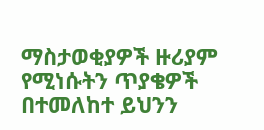ማስታወቂያዎች ዙሪያም የሚነሱትን ጥያቄዎች በተመለከተ ይህንን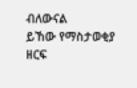ብለውናል
ይኸው የማስታወቂያ ዘርፍ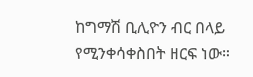ከግማሽ ቢሊዮን ብር በላይ የሚንቀሳቀስበት ዘርፍ ነው።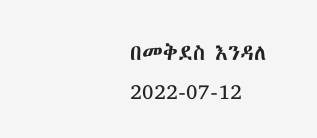በመቅደስ እንዳለ
2022-07-12